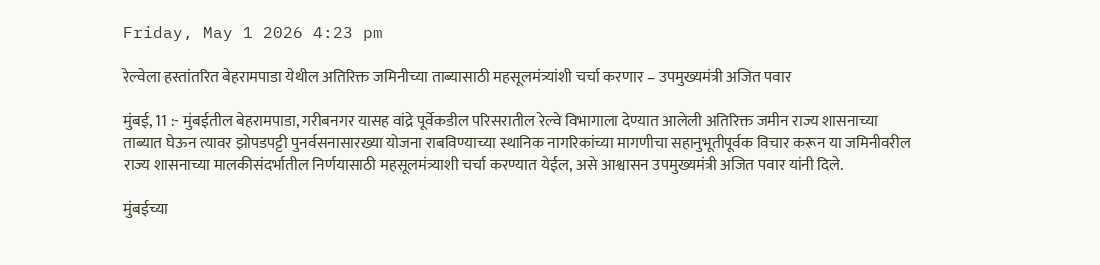Friday, May 1 2026 4:23 pm

रेल्वेला हस्तांतरित बेहरामपाडा येथील अतिरिक्त जमिनीच्या ताब्यासाठी महसूलमंत्र्यांशी चर्चा करणार – उपमुख्यमंत्री अजित पवार

मुंबई, 11 :- मुंबईतील बेहरामपाडा, गरीबनगर यासह वांद्रे पूर्वेकडील परिसरातील रेल्वे विभागाला देण्यात आलेली अतिरिक्त जमीन राज्य शासनाच्या ताब्यात घेऊन त्यावर झोपडपट्टी पुनर्वसनासारख्या योजना राबविण्याच्या स्थानिक नागरिकांच्या मागणीचा सहानुभूतीपूर्वक विचार करून या जमिनीवरील राज्य शासनाच्या मालकीसंदर्भातील निर्णयासाठी महसूलमंत्र्याशी चर्चा करण्यात येईल, असे आश्वासन उपमुख्यमंत्री अजित पवार यांनी दिले.

मुंबईच्या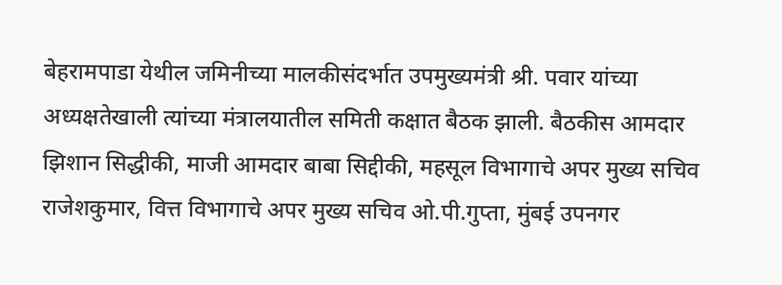बेहरामपाडा येथील जमिनीच्या मालकीसंदर्भात उपमुख्यमंत्री श्री. पवार यांच्या अध्यक्षतेखाली त्यांच्या मंत्रालयातील समिती कक्षात बैठक झाली. बैठकीस आमदार झिशान सिद्धीकी, माजी आमदार बाबा सिद्दीकी, महसूल विभागाचे अपर मुख्य सचिव राजेशकुमार, वित्त विभागाचे अपर मुख्य सचिव ओ.पी.गुप्ता, मुंबई उपनगर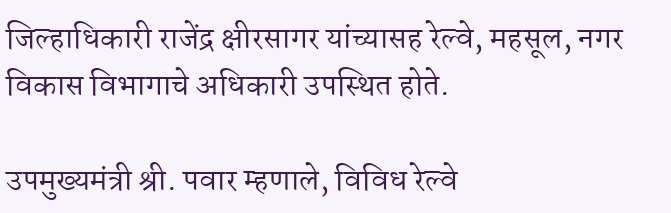जिल्हाधिकारी राजेंद्र क्षीरसागर यांच्यासह रेल्वे, महसूल, नगर विकास विभागाचे अधिकारी उपस्थित होते.

उपमुख्यमंत्री श्री. पवार म्हणाले, विविध रेल्वे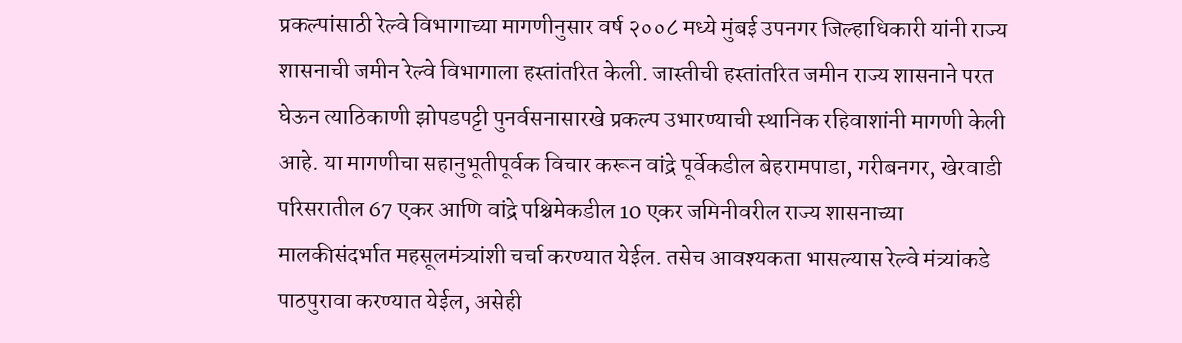प्रकल्पांसाठी रेल्वे विभागाच्या मागणीनुसार वर्ष २००८ मध्ये मुंबई उपनगर जिल्हाधिकारी यांनी राज्य शासनाची जमीन रेल्वे विभागाला हस्तांतरित केली. जास्तीची हस्तांतरित जमीन राज्य शासनाने परत घेऊन त्याठिकाणी झोपडपट्टी पुनर्वसनासारखे प्रकल्प उभारण्याची स्थानिक रहिवाशांनी मागणी केली आहे. या मागणीचा सहानुभूतीपूर्वक विचार करून वांद्रे पूर्वेकडील बेहरामपाडा, गरीबनगर, खेरवाडी परिसरातील 67 एकर आणि वांद्रे पश्चिमेकडील 10 एकर जमिनीवरील राज्य शासनाच्या मालकीसंदर्भात महसूलमंत्र्यांशी चर्चा करण्यात येईल. तसेच आवश्यकता भासल्यास रेल्वे मंत्र्यांकडे पाठपुरावा करण्यात येईल, असेही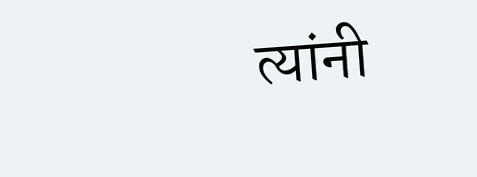त्यांनी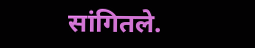सांगितले.